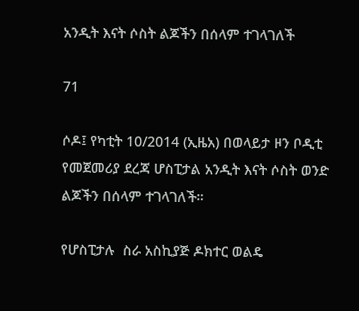አንዲት እናት ሶስት ልጆችን በሰላም ተገላገለች

71

ሶዶ፤ የካቲት 10/2014 (ኢዜአ) በወላይታ ዞን ቦዲቲ የመጀመሪያ ደረጃ ሆስፒታል አንዲት እናት ሶስት ወንድ ልጆችን በሰላም ተገላገለች።

የሆስፒታሉ  ስራ አስኪያጅ ዶክተር ወልዴ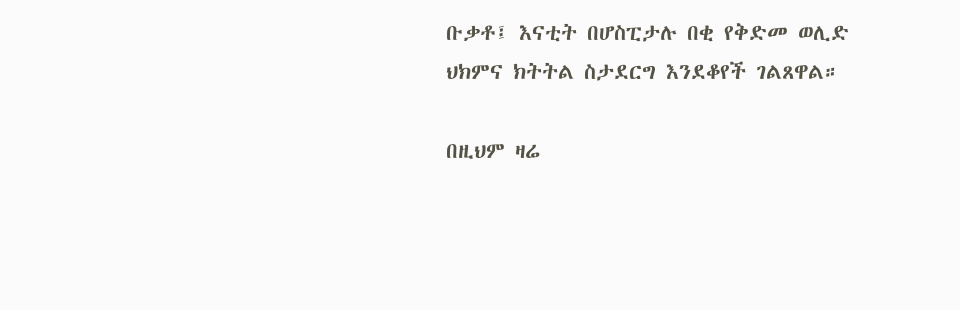ቡቃቶ፤ እናቲት በሆስፒታሉ በቂ የቅድመ ወሊድ ህክምና ክትትል ስታደርግ እንደቆየች ገልጸዋል።

በዚህም ዛሬ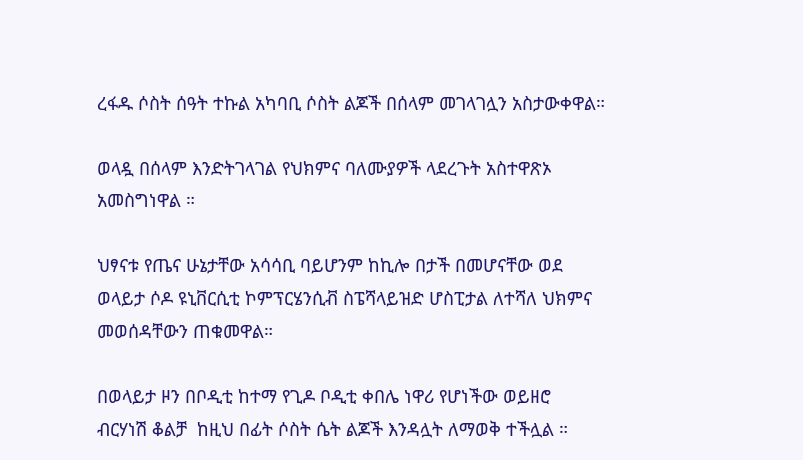ረፋዱ ሶስት ሰዓት ተኩል አካባቢ ሶስት ልጆች በሰላም መገላገሏን አስታውቀዋል።

ወላዷ በሰላም እንድትገላገል የህክምና ባለሙያዎች ላደረጉት አስተዋጽኦ አመስግነዋል ።

ህፃናቱ የጤና ሁኔታቸው አሳሳቢ ባይሆንም ከኪሎ በታች በመሆናቸው ወደ ወላይታ ሶዶ ዩኒቨርሲቲ ኮምፕርሄንሲቭ ስፔሻላይዝድ ሆስፒታል ለተሻለ ህክምና መወሰዳቸውን ጠቁመዋል።

በወላይታ ዞን በቦዲቲ ከተማ የጊዶ ቦዲቲ ቀበሌ ነዋሪ የሆነችው ወይዘሮ  ብርሃነሽ ቆልቻ  ከዚህ በፊት ሶስት ሴት ልጆች እንዳሏት ለማወቅ ተችሏል ።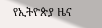የኢትዮጵያ ዜና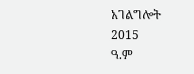አገልግሎት
2015
ዓ.ም